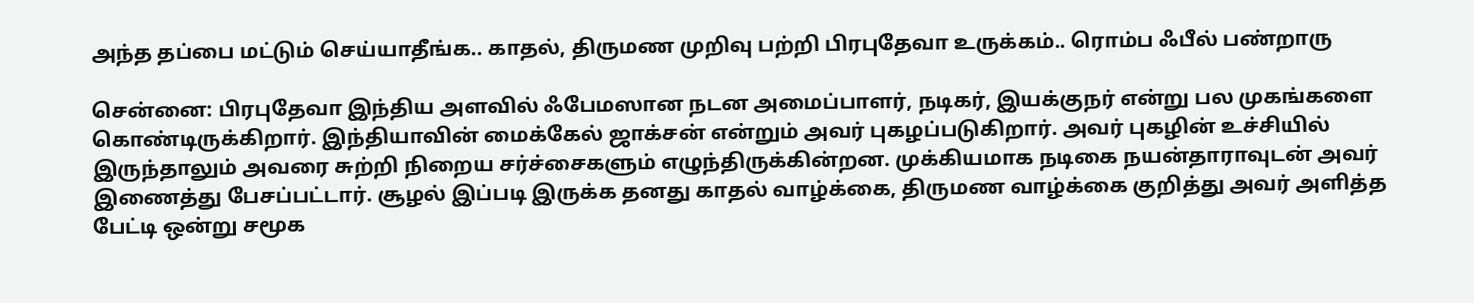அந்த தப்பை மட்டும் செய்யாதீங்க.. காதல், திருமண முறிவு பற்றி பிரபுதேவா உருக்கம்.. ரொம்ப ஃபீல் பண்றாரு

சென்னை: பிரபுதேவா இந்திய அளவில் ஃபேமஸான நடன அமைப்பாளர், நடிகர், இயக்குநர் என்று பல முகங்களை கொண்டிருக்கிறார். இந்தியாவின் மைக்கேல் ஜாக்சன் என்றும் அவர் புகழப்படுகிறார். அவர் புகழின் உச்சியில் இருந்தாலும் அவரை சுற்றி நிறைய சர்ச்சைகளும் எழுந்திருக்கின்றன. முக்கியமாக நடிகை நயன்தாராவுடன் அவர் இணைத்து பேசப்பட்டார். சூழல் இப்படி இருக்க தனது காதல் வாழ்க்கை, திருமண வாழ்க்கை குறித்து அவர் அளித்த பேட்டி ஒன்று சமூக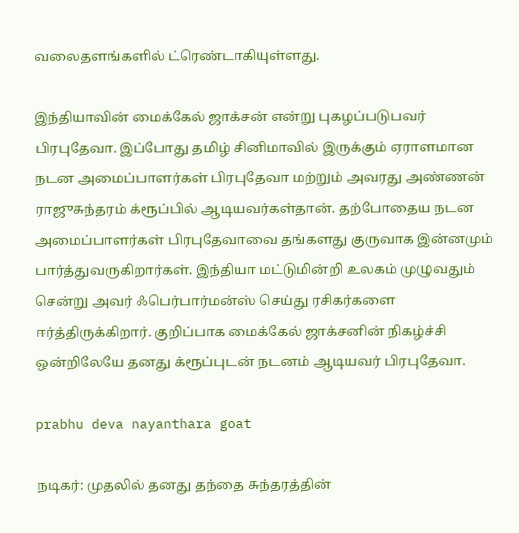வலைதளங்களில் ட்ரெண்டாகியுள்ளது.

இந்தியாவின் மைக்கேல் ஜாக்சன் என்று புகழப்படுபவர் பிரபுதேவா. இப்போது தமிழ் சினிமாவில் இருக்கும் ஏராளமான நடன அமைப்பாளர்கள் பிரபுதேவா மற்றும் அவரது அண்ணன் ராஜுசுந்தரம் க்ரூப்பில் ஆடியவர்கள்தான். தற்போதைய நடன அமைப்பாளர்கள் பிரபுதேவாவை தங்களது குருவாக இன்னமும் பார்த்துவருகிறார்கள். இந்தியா மட்டுமின்றி உலகம் முழுவதும் சென்று அவர் ஃபெர்பார்மன்ஸ் செய்து ரசிகர்களை ஈர்த்திருக்கிறார். குறிப்பாக மைக்கேல் ஜாக்சனின் நிகழ்ச்சி ஒன்றிலேயே தனது க்ரூப்புடன் நடனம் ஆடியவர் பிரபுதேவா.

prabhu deva nayanthara goat

நடிகர்: முதலில் தனது தந்தை சுந்தரத்தின்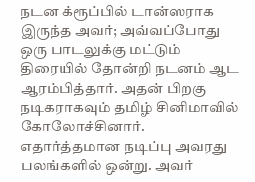நடன க்ரூப்பில் டான்ஸராக இருந்த அவர்; அவ்வப்போது ஒரு பாடலுக்கு மட்டும் திரையில் தோன்றி நடனம் ஆட ஆரம்பித்தார். அதன் பிறகு நடிகராகவும் தமிழ் சினிமாவில் கோலோச்சினார். எதார்த்தமான நடிப்பு அவரது பலங்களில் ஒன்று. அவர்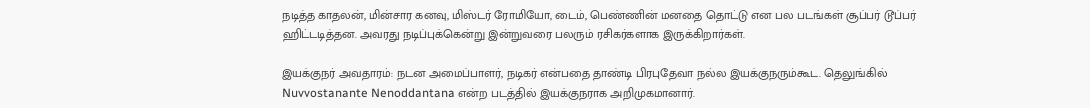நடித்த காதலன், மின்சார கனவு, மிஸ்டர் ரோமியோ, டைம், பெண்ணின் மனதை தொட்டு என பல படங்கள் சூப்பர் டூப்பர் ஹிட்டடித்தன. அவரது நடிப்புக்கென்று இன்றுவரை பலரும் ரசிகர்களாக இருக்கிறார்கள்.

இயக்குநர் அவதாரம்: நடன அமைப்பாளர், நடிகர் என்பதை தாண்டி பிரபுதேவா நல்ல இயக்குநரும்கூட. தெலுங்கில் Nuvvostanante Nenoddantana என்ற படத்தில் இயக்குநராக அறிமுகமானார்.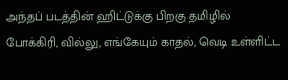அந்தப் படத்தின் ஹிட்டுக்கு பிறகு தமிழில் போக்கிரி, வில்லு, எங்கேயும் காதல், வெடி உள்ளிட்ட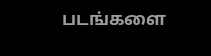படங்களை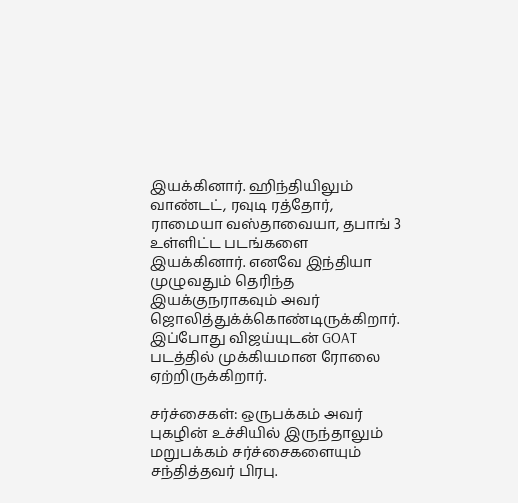இயக்கினார். ஹிந்தியிலும் வாண்டட், ரவுடி ரத்தோர், ராமையா வஸ்தாவையா, தபாங் 3 உள்ளிட்ட படங்களை இயக்கினார். எனவே இந்தியா முழுவதும் தெரிந்த இயக்குநராகவும் அவர் ஜொலித்துக்க்கொண்டிருக்கிறார். இப்போது விஜய்யுடன் GOAT படத்தில் முக்கியமான ரோலை ஏற்றிருக்கிறார்.

சர்ச்சைகள்: ஒருபக்கம் அவர் புகழின் உச்சியில் இருந்தாலும் மறுபக்கம் சர்ச்சைகளையும் சந்தித்தவர் பிரபு.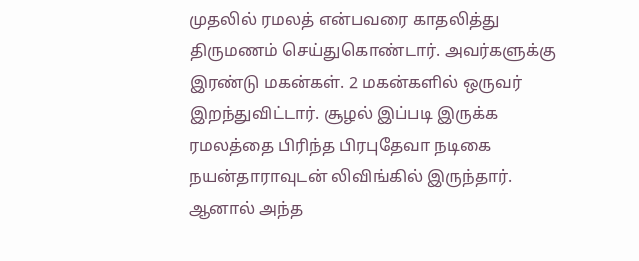முதலில் ரமலத் என்பவரை காதலித்து திருமணம் செய்துகொண்டார். அவர்களுக்கு இரண்டு மகன்கள். 2 மகன்களில் ஒருவர் இறந்துவிட்டார். சூழல் இப்படி இருக்க ரமலத்தை பிரிந்த பிரபுதேவா நடிகை நயன்தாராவுடன் லிவிங்கில் இருந்தார். ஆனால் அந்த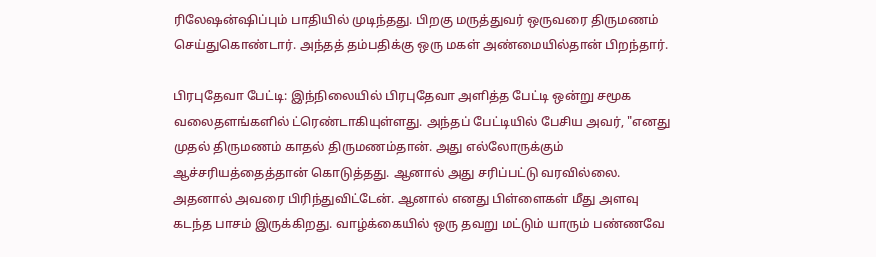ரிலேஷன்ஷிப்பும் பாதியில் முடிந்தது. பிறகு மருத்துவர் ஒருவரை திருமணம் செய்துகொண்டார். அந்தத் தம்பதிக்கு ஒரு மகள் அண்மையில்தான் பிறந்தார்.

பிரபுதேவா பேட்டி: இந்நிலையில் பிரபுதேவா அளித்த பேட்டி ஒன்று சமூக வலைதளங்களில் ட்ரெண்டாகியுள்ளது. அந்தப் பேட்டியில் பேசிய அவர், "எனது முதல் திருமணம் காதல் திருமணம்தான். அது எல்லோருக்கும் ஆச்சரியத்தைத்தான் கொடுத்தது. ஆனால் அது சரிப்பட்டு வரவில்லை. அதனால் அவரை பிரிந்துவிட்டேன். ஆனால் எனது பிள்ளைகள் மீது அளவு கடந்த பாசம் இருக்கிறது. வாழ்க்கையில் ஒரு தவறு மட்டும் யாரும் பண்ணவே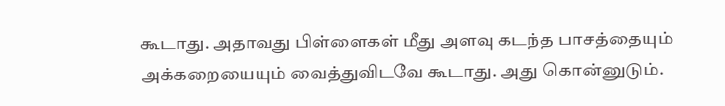கூடாது. அதாவது பிள்ளைகள் மீது அளவு கடந்த பாசத்தையும் அக்கறையையும் வைத்துவிடவே கூடாது. அது கொன்னுடும்.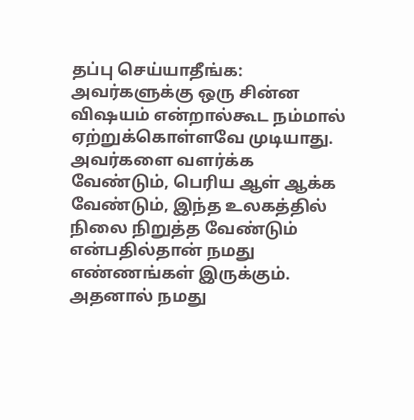தப்பு செய்யாதீங்க: அவர்களுக்கு ஒரு சின்ன விஷயம் என்றால்கூட நம்மால் ஏற்றுக்கொள்ளவே முடியாது. அவர்களை வளர்க்க வேண்டும், பெரிய ஆள் ஆக்க வேண்டும், இந்த உலகத்தில் நிலை நிறுத்த வேண்டும் என்பதில்தான் நமது எண்ணங்கள் இருக்கும். அதனால் நமது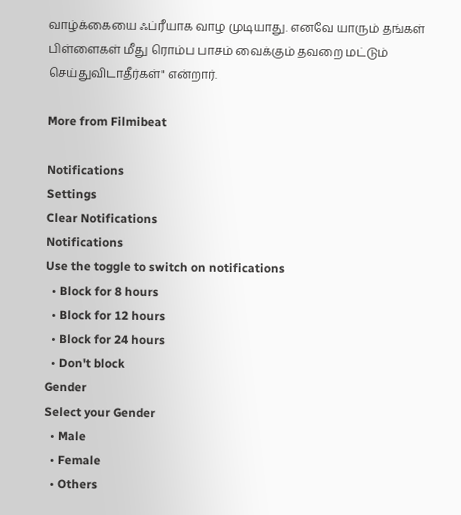வாழ்க்கையை ஃப்ரீயாக வாழ முடியாது. எனவே யாரும் தங்கள் பிள்ளைகள் மீது ரொம்ப பாசம் வைக்கும் தவறை மட்டும் செய்துவிடாதீர்கள்" என்றார்.

More from Filmibeat

Notifications
Settings
Clear Notifications
Notifications
Use the toggle to switch on notifications
  • Block for 8 hours
  • Block for 12 hours
  • Block for 24 hours
  • Don't block
Gender
Select your Gender
  • Male
  • Female
  • Others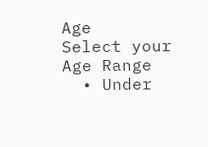Age
Select your Age Range
  • Under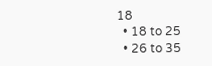18
  • 18 to 25
  • 26 to 35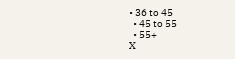• 36 to 45
  • 45 to 55
  • 55+
X